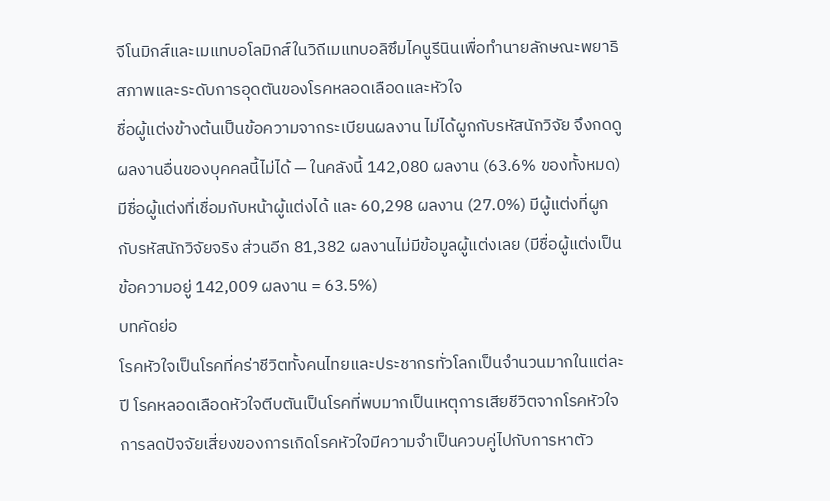จีโนมิกส์และเมแทบอโลมิกส์ในวิถีเมแทบอลิซึมไคนูรีนินเพื่อทำนายลักษณะพยาธิสภาพและระดับการอุดตันของโรคหลอดเลือดและหัวใจ
ชื่อผู้แต่งข้างต้นเป็นข้อความจากระเบียนผลงาน ไม่ได้ผูกกับรหัสนักวิจัย จึงกดดูผลงานอื่นของบุคคลนี้ไม่ได้ — ในคลังนี้ 142,080 ผลงาน (63.6% ของทั้งหมด) มีชื่อผู้แต่งที่เชื่อมกับหน้าผู้แต่งได้ และ 60,298 ผลงาน (27.0%) มีผู้แต่งที่ผูกกับรหัสนักวิจัยจริง ส่วนอีก 81,382 ผลงานไม่มีข้อมูลผู้แต่งเลย (มีชื่อผู้แต่งเป็นข้อความอยู่ 142,009 ผลงาน = 63.5%)
บทคัดย่อ
โรคหัวใจเป็นโรคที่คร่าชีวิตทั้งคนไทยและประชากรทั่วโลกเป็นจำนวนมากในแต่ละปี โรคหลอดเลือดหัวใจตีบตันเป็นโรคที่พบมากเป็นเหตุการเสียชีวิตจากโรคหัวใจ การลดปัจจัยเสี่ยงของการเกิดโรคหัวใจมีความจำเป็นควบคู่ไปกับการหาตัว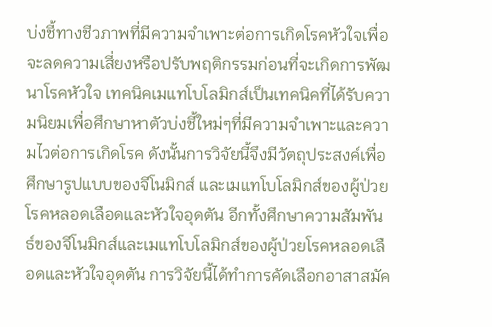บ่งชี้ทางชีวภาพที่มีความจำเพาะต่อการเกิดโรคหัวใจเพื่อจะลดความเสี่ยงหรือปรับพฤติกรรมก่อนที่จะเกิดการพัฒนาโรคหัวใจ เทคนิคเมแทโบโลมิกส์เป็นเทคนิคที่ได้รับความนิยมเพื่อศึกษาหาตัวบ่งชี้ใหม่ๆที่มีความจำเพาะและความไวต่อการเกิดโรค ดังนั้นการวิจัยนี้จึงมีวัตถุประสงค์เพื่อศึกษารูปแบบของจีโนมิกส์ และเมแทโบโลมิกส์ของผู้ป่วยโรคหลอดเลือดและหัวใจอุดตัน อีกทั้งศึกษาความสัมพันธ์ของจีโนมิกส์และเมแทโบโลมิกส์ของผู้ป่วยโรคหลอดเลือดและหัวใจอุดตัน การวิจัยนี้ได้ทำการคัดเลือกอาสาสมัค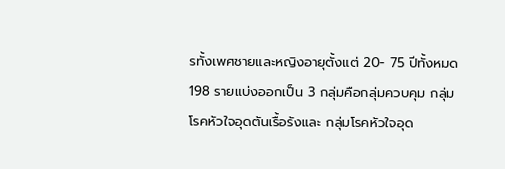รทั้งเพศชายและหญิงอายุตั้งแต่ 20- 75 ปีทั้งหมด 198 รายแบ่งออกเป็น 3 กลุ่มคือกลุ่มควบคุม กลุ่มโรคหัวใจอุดตันเรื้อรังและ กลุ่มโรคหัวใจอุด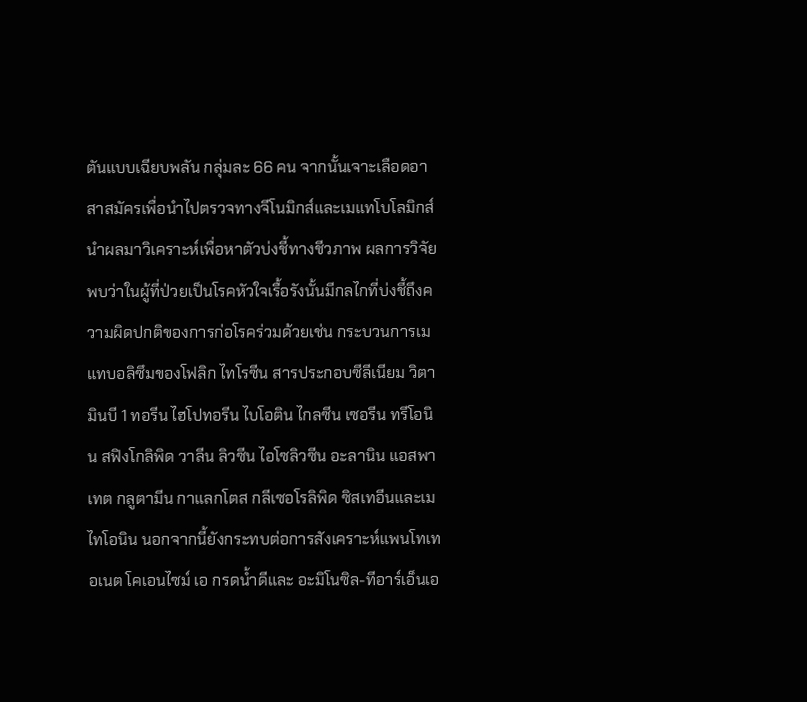ตันแบบเฉียบพลัน กลุ่มละ 66 คน จากนั้นเจาะเลือดอาสาสมัครเพื่อนำไปตรวจทางจีโนมิกส์และเมแทโบโลมิกส์ นำผลมาวิเคราะห์เพื่อหาตัวบ่งชี้ทางชีวภาพ ผลการวิจัยพบว่าในผู้ที่ป่วยเป็นโรคหัวใจเรื้อรังนั้นมีกลไกที่บ่งชี้ถึงความผิดปกติของการก่อโรคร่วมด้วยเช่น กระบวนการเมแทบอลิซึมของโฟลิก ไทโรซีน สารประกอบซีลีเนียม วิตามินบี 1 ทอรีน ไฮโปทอรีน ไบโอติน ไกลซีน เซอรีน ทรีโอนิน สฟิงโกลิพิด วาลีน ลิวซีน ไอโซลิวซีน อะลานิน แอสพาเทต กลูตามีน กาแลกโตส กลีเซอโรลิพิด ซิสเทอีนและเมไทโอนิน นอกจากนี้ยังกระทบต่อการสังเคราะห์แพนโทเทอเนต โคเอนไซม์ เอ กรดน้ำดีและ อะมิโนซิล-ทีอาร์เอ็นเอ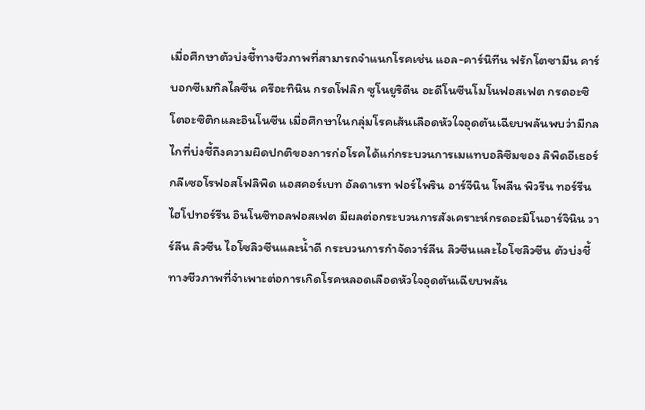เมื่อศึกษาตัวบ่งชี้ทางชีวภาพที่สามารถจำแนกโรคเช่น แอล-คาร์นิทีน ฟรักโตซามีน คาร์บอกซีเมทิลไลซีน ครีอะทินิน กรดโฟลิก ซูโนยูริดีน อะดีโนซีนโมโนฟอสเฟต กรดอะซิโตอะซิติกและอินโนซีน เมื่อศึกษาในกลุ่มโรคเส้นเลือดหัวใจอุดตันเฉียบพลันพบว่ามีกลไกที่บ่งชี้ถึงความผิดปกติของการก่อโรคได้แก่กระบวนการเมแทบอลิซึมของ ลิพิดอีเธอร์ กลีเซอโรฟอสโฟลิพิด แอสคอร์เบท อัลดาเรท ฟอร์ไพริน อาร์จีนิน โพลีน พิวรีน ทอร์รีน ไฮโปทอร์รีน อินโนซิทอลฟอสเฟต มีผลต่อกระบวนการสังเคราะห์กรดอะมิโนอาร์จินิน วาร์ลีน ลิวซีน ไอโซลิวซีนและน้ำดี กระบวนการกำจัดวาร์ลีน ลิวซีนและไอโซลิวซีน ตัวบ่งชี้ทางชีวภาพที่จำเพาะต่อการเกิดโรคหลอดเลือดหัวใจอุดตันเฉียบพลัน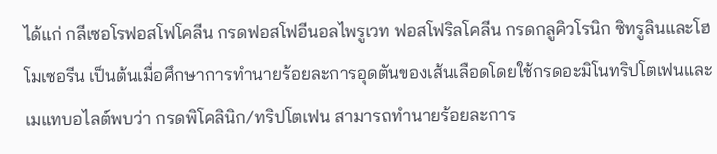ได้แก่ กลีเซอโรฟอสโฟโคลีน กรดฟอสโฟอีนอลไพรูเวท ฟอสโฟริลโคลีน กรดกลูคิวโรนิก ซิทรูลินและโฮโมเซอรีน เป็นต้นเมื่อศึกษาการทำนายร้อยละการอุดตันของเส้นเลือดโดยใช้กรดอะมิโนทริปโตเฟนและเมแทบอไลต์พบว่า กรดพิโคลินิก/ทริปโตเฟน สามารถทำนายร้อยละการ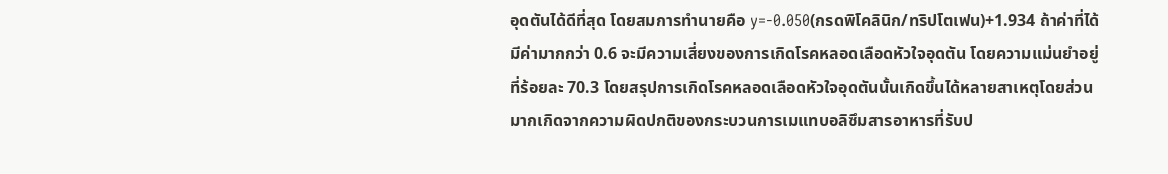อุดตันได้ดีที่สุด โดยสมการทำนายคือ y=-0.050(กรดพิโคลินิก/ทริปโตเฟน)+1.934 ถ้าค่าที่ได้มีค่ามากกว่า 0.6 จะมีความเสี่ยงของการเกิดโรคหลอดเลือดหัวใจอุดตัน โดยความแม่นยำอยู่ที่ร้อยละ 70.3 โดยสรุปการเกิดโรคหลอดเลือดหัวใจอุดตันนั้นเกิดขึ้นได้หลายสาเหตุโดยส่วนมากเกิดจากความผิดปกติของกระบวนการเมแทบอลิซึมสารอาหารที่รับป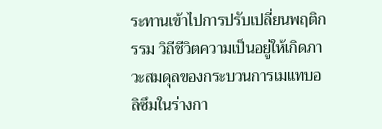ระทานเข้าไปการปรับเปลี่ยนพฤติกรรม วิถีชีวิตความเป็นอยู่ให้เกิดภาวะสมดุลของกระบวนการเมแทบอลิซึมในร่างกา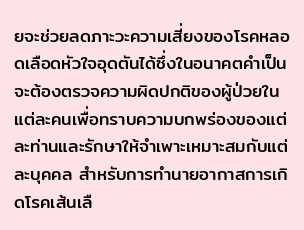ยจะช่วยลดภาะวะความเสี่ยงของโรคหลอดเลือดหัวใจอุดตันได้ซึ่งในอนาคตคำเป็นจะต้องตรวจความผิดปกติของผู้ป่วยในแต่ละคนเพื่อทราบความบกพร่องของแต่ละท่านและรักษาให้จำเพาะเหมาะสมกับแต่ละบุคคล สำหรับการทำนายอากาสการเกิดโรคเส้นเลื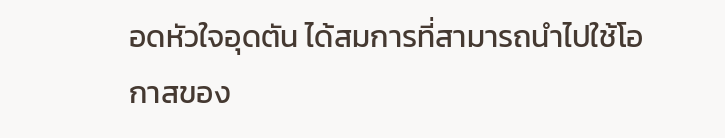อดหัวใจอุดตัน ได้สมการที่สามารถนำไปใช้โอกาสของ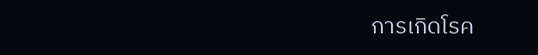การเกิดโรค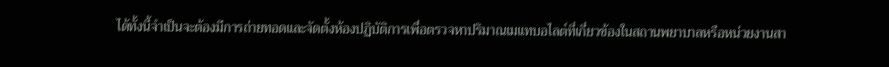ได้ทั้งนี้จำเป็นจะต้องมีการถ่ายทอดและจัดตั้งห้องปฏิบัติการเพื่อตรวจหาปริมาณเมแทบอไลต์ที่เกี่ยวข้องในสถานพยาบาลหรือหน่วยงานสา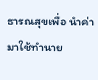ธารณสุขเพื่อ นำค่ามาใช้ทำนาย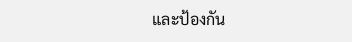และป้องกัน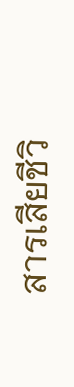สารเสียชีวิ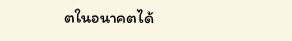ตในอนาคตได้